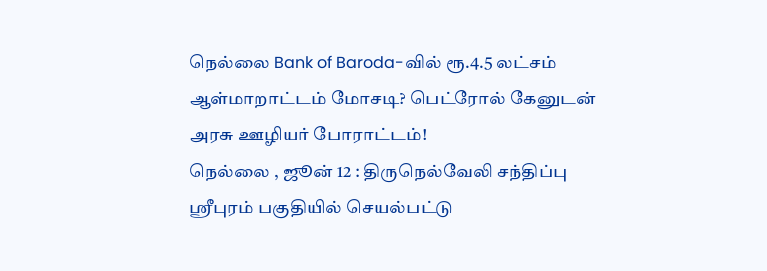நெல்லை Bank of Baroda-வில் ரூ.4.5 லட்சம் ஆள்மாறாட்டம் மோசடி? பெட்ரோல் கேனுடன் அரசு ஊழியர் போராட்டம்!
நெல்லை , ஜூன் 12 : திருநெல்வேலி சந்திப்பு ஸ்ரீபுரம் பகுதியில் செயல்பட்டு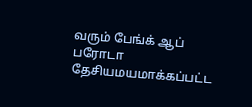வரும் பேங்க் ஆப் பரோடா தேசியமயமாக்கப்பட்ட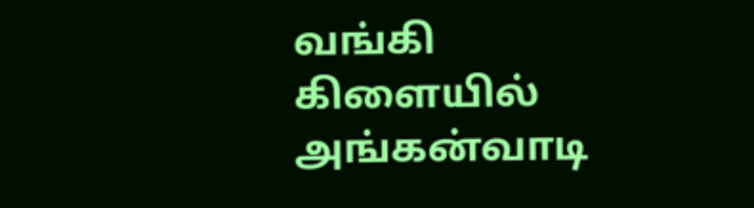வங்கி கிளையில் அங்கன்வாடி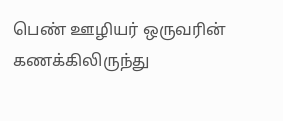பெண் ஊழியர் ஒருவரின் கணக்கிலிருந்து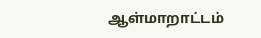ஆள்மாறாட்டம்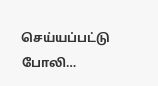செய்யப்பட்டு போலி…